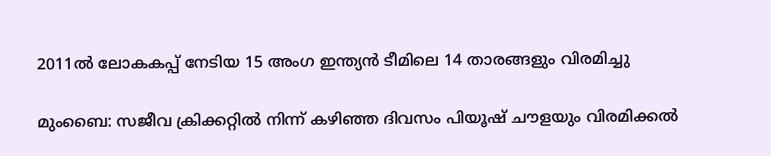2011ൽ ലോകകപ്പ് നേടിയ 15 അംഗ ഇന്ത്യൻ ടീമിലെ 14 താരങ്ങളും വിരമിച്ചു

മുംബൈ: സജീവ ക്രിക്കറ്റില്‍ നിന്ന് കഴിഞ്ഞ ദിവസം പിയൂഷ് ചൗളയും വിരമിക്കല്‍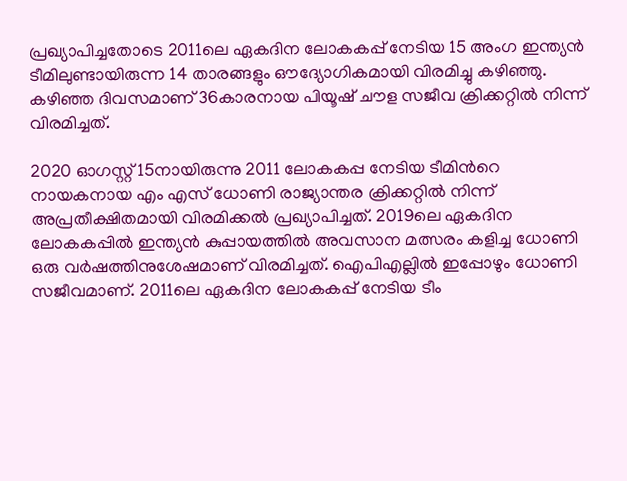പ്രഖ്യാപിച്ചതോടെ 2011ലെ ഏകദിന ലോകകപ്പ് നേടിയ 15 അംഗ ഇന്ത്യൻ ടീമിലുണ്ടായിരുന്ന 14 താരങ്ങളും ഔദ്യോഗികമായി വിരമിച്ചു കഴിഞ്ഞു. കഴിഞ്ഞ ദിവസമാണ് 36കാരനായ പിയൂഷ് ചൗള സജീവ ക്രിക്കറ്റില്‍ നിന്ന് വിരമിച്ചത്.

2020 ഓഗസ്റ്റ് 15നായിരുന്നു 2011 ലോകകപ്പ നേടിയ ടീമിന്‍റെ നായകനായ എം എസ് ധോണി രാജ്യാന്തര ക്രിക്കറ്റില്‍ നിന്ന് അപ്രതീക്ഷിതമായി വിരമിക്കല്‍ പ്രഖ്യാപിച്ചത്. 2019ലെ ഏകദിന ലോകകപ്പില്‍ ഇന്ത്യൻ കുപ്പായത്തില്‍ അവസാന മത്സരം കളിച്ച ധോണി ഒരു വര്‍ഷത്തിനുശേഷമാണ് വിരമിച്ചത്. ഐപിഎല്ലില്‍ ഇപ്പോഴും ധോണി സജീവമാണ്. 2011ലെ ഏകദിന ലോകകപ്പ് നേടിയ ടീം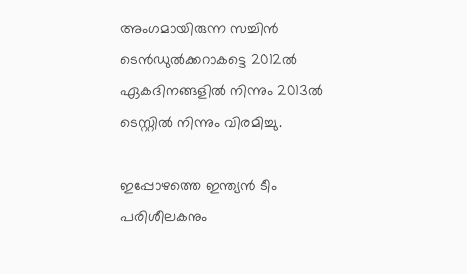അംഗമായിരുന്ന സച്ചിന്‍ ടെന്‍ഡുല്‍ക്കറാകട്ടെ 2012ല്‍ ഏകദിനങ്ങളില്‍ നിന്നും 2013ല്‍ ടെസ്റ്റില്‍ നിന്നും വിരമിച്ചു.

ഇപ്പോഴത്തെ ഇന്ത്യൻ ടീം പരിശീലകനും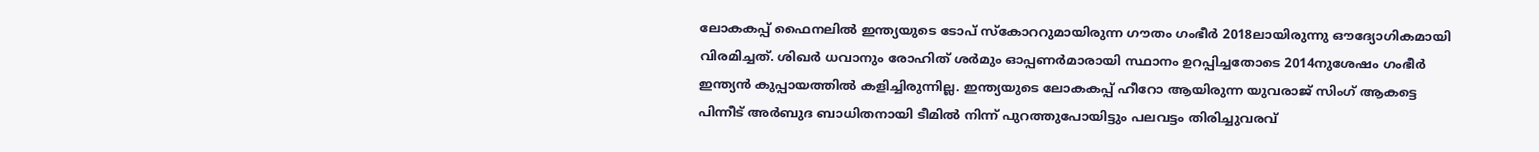ലോകകപ്പ് ഫൈനലില്‍ ഇന്ത്യയുടെ ടോപ് സ്കോററുമായിരുന്ന ഗൗതം ഗംഭീര്‍ 2018ലായിരുന്നു ഔദ്യോഗികമായി വിരമിച്ചത്. ശിഖര്‍ ധവാനും രോഹിത് ശര്‍മും ഓപ്പണര്‍മാരായി സ്ഥാനം ഉറപ്പിച്ചതോടെ 2014നുശേഷം ഗംഭീര്‍ ഇന്ത്യൻ കുപ്പായത്തില്‍ കളിച്ചിരുന്നില്ല. ഇന്ത്യയുടെ ലോകകപ്പ് ഹീറോ ആയിരുന്ന യുവരാജ് സിംഗ് ആകട്ടെ പിന്നീട് അര്‍ബുദ ബാധിതനായി ടീമില്‍ നിന്ന് പുറത്തുപോയിട്ടും പലവട്ടം തിരിച്ചുവരവ്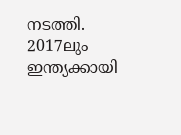നടത്തി. 2017ലും ഇന്ത്യക്കായി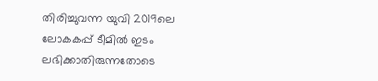തിരിച്ചുവന്ന യുവി 2019ലെ ലോകകപ്പ് ടീമില്‍ ഇടം ലഭിക്കാതിരുന്നതോടെ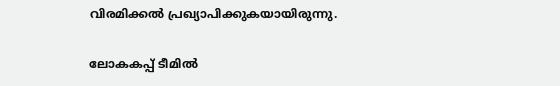വിരമിക്കല്‍ പ്രഖ്യാപിക്കുകയായിരുന്നു.

ലോകകപ്പ് ടീമില്‍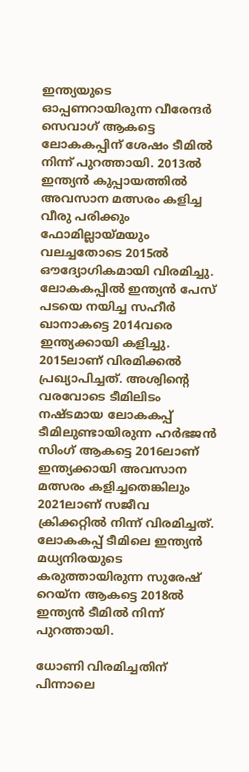ഇന്ത്യയുടെ ഓപ്പണറായിരുന്ന വീരേന്ദർ സെവാഗ് ആകട്ടെ ലോകകപ്പിന് ശേഷം ടീമില്‍ നിന്ന് പുറത്തായി. 2013ല്‍ ഇന്ത്യൻ കുപ്പായത്തില്‍ അവസാന മത്സരം കളിച്ച വീരു പരിക്കും ഫോമില്ലായ്മയും വലച്ചതോടെ 2015ല്‍ ഔദ്യോഗികമായി വിരമിച്ചു. ലോകകപ്പില്‍ ഇന്ത്യൻ പേസ് പടയെ നയിച്ച സഹീര്‍ ഖാനാകട്ടെ 2014വരെ ഇന്ത്യക്കായി കളിച്ചു. 2015ലാണ് വിരമിക്കല്‍ പ്രഖ്യാപിച്ചത്. അശ്വിന്‍റെ വരവോടെ ടീമിലിടം നഷ്ടമായ ലോകകപ്പ് ടീമിലുണ്ടായിരുന്ന ഹര്‍ഭജന്‍ സിംഗ് ആകട്ടെ 2016ലാണ് ഇന്ത്യക്കായി അവസാന മത്സരം കളിച്ചതെങ്കിലും 2021ലാണ് സജീവ ക്രിക്കറ്റില്‍ നിന്ന് വിരമിച്ചത്. ലോകകപ്പ് ടീമിലെ ഇന്ത്യൻ മധ്യനിരയുടെ കരുത്തായിരുന്ന സുരേഷ് റെയ്ന ആകട്ടെ 2018ല്‍ ഇന്ത്യൻ ടീമില്‍ നിന്ന് പുറത്തായി.

ധോണി വിരമിച്ചതിന് പിന്നാലെ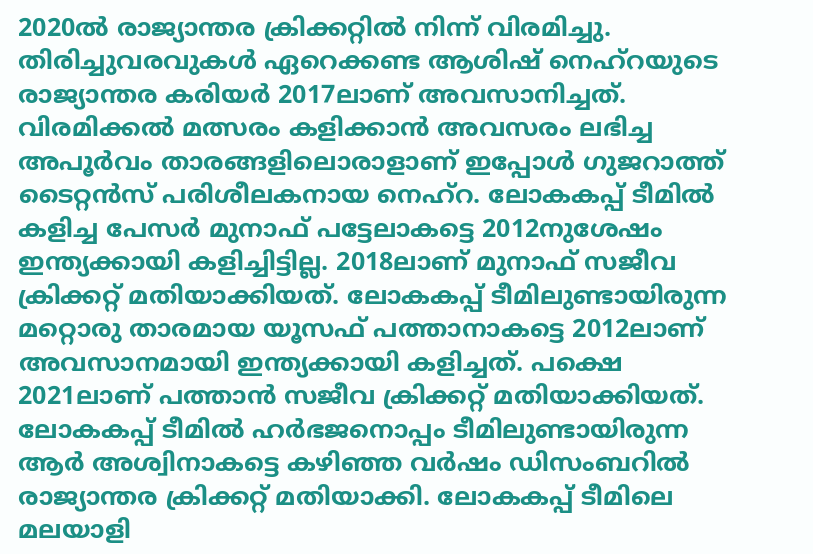2020ല്‍ രാജ്യാന്തര ക്രിക്കറ്റില്‍ നിന്ന് വിരമിച്ചു. തിരിച്ചുവരവുകള്‍ ഏറെക്കണ്ട ആശിഷ് നെഹ്റയുടെ രാജ്യാന്തര കരിയര്‍ 2017ലാണ് അവസാനിച്ചത്. വിരമിക്കല്‍ മത്സരം കളിക്കാന്‍ അവസരം ലഭിച്ച അപൂര്‍വം താരങ്ങളിലൊരാളാണ് ഇപ്പോള്‍ ഗുജറാത്ത് ടൈറ്റന്‍സ് പരിശീലകനായ നെഹ്റ. ലോകകപ്പ് ടീമില്‍ കളിച്ച പേസര്‍ മുനാഫ് പട്ടേലാകട്ടെ 2012നുശേഷം ഇന്ത്യക്കായി കളിച്ചിട്ടില്ല. 2018ലാണ് മുനാഫ് സജീവ ക്രിക്കറ്റ് മതിയാക്കിയത്. ലോകകപ്പ് ടീമിലുണ്ടായിരുന്ന മറ്റൊരു താരമായ യൂസഫ് പത്താനാകട്ടെ 2012ലാണ് അവസാനമായി ഇന്ത്യക്കായി കളിച്ചത്. പക്ഷെ 2021ലാണ് പത്താന്‍ സജീവ ക്രിക്കറ്റ് മതിയാക്കിയത്. ലോകകപ്പ് ടീമില്‍ ഹര്‍ഭജനൊപ്പം ടീമിലുണ്ടായിരുന്ന ആര്‍ അശ്വിനാകട്ടെ കഴിഞ്ഞ വര്‍ഷം ഡിസംബറില്‍ രാജ്യാന്തര ക്രിക്കറ്റ് മതിയാക്കി. ലോകകപ്പ് ടീമിലെ മലയാളി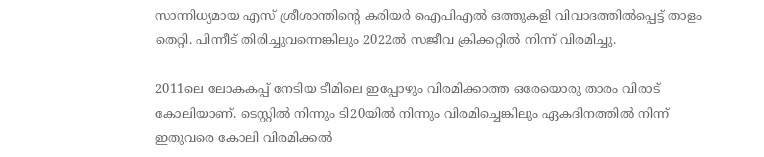സാന്നിധ്യമായ എസ് ശ്രീശാന്തിന്‍റെ കരിയര്‍ ഐപിഎല്‍ ഒത്തുകളി വിവാദത്തില്‍പ്പെട്ട് താളം തെറ്റി. പിന്നീട് തിരിച്ചുവന്നെങ്കിലും 2022ല്‍ സജീവ ക്രിക്കറ്റില്‍ നിന്ന് വിരമിച്ചു.

2011ലെ ലോകകപ്പ് നേടിയ ടീമിലെ ഇപ്പോഴും വിരമിക്കാത്ത ഒരേയൊരു താരം വിരാട് കോലിയാണ്. ടെസ്റ്റില്‍ നിന്നും ടി20യില്‍ നിന്നും വിരമിച്ചെങ്കിലും ഏകദിനത്തില്‍ നിന്ന് ഇതുവരെ കോലി വിരമിക്കല്‍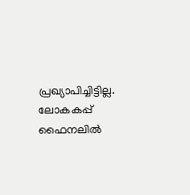പ്രഖ്യാപിച്ചിട്ടില്ല. ലോകകപ്പ് ഫൈനലില്‍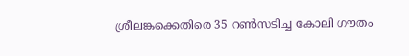ശ്രീലങ്കക്കെതിരെ 35 റൺസടിച്ച കോലി ഗൗതം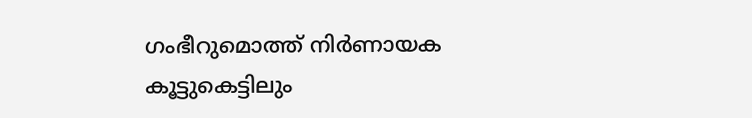ഗംഭീറുമൊത്ത് നിര്‍ണായക കൂട്ടുകെട്ടിലും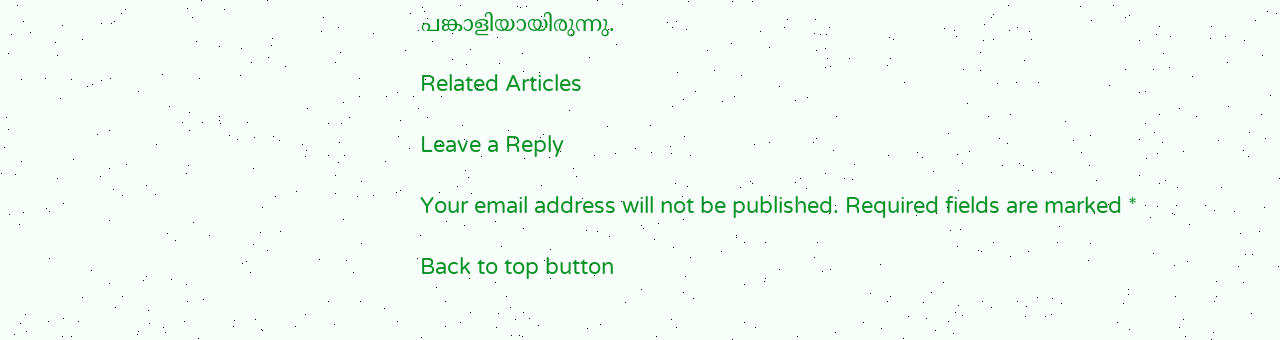പങ്കാളിയായിരുന്നു.

Related Articles

Leave a Reply

Your email address will not be published. Required fields are marked *

Back to top button